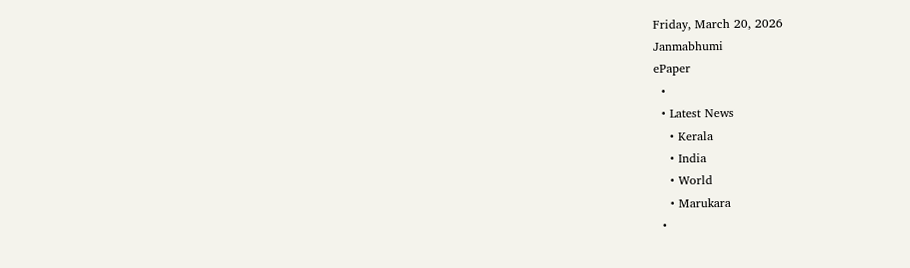Friday, March 20, 2026
Janmabhumi
ePaper
  •
  • Latest News
    • Kerala
    • India
    • World
    • Marukara
  •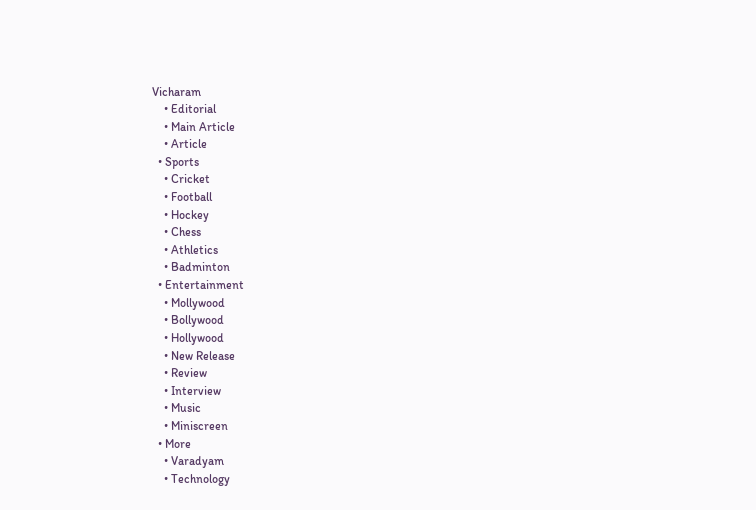Vicharam
    • Editorial
    • Main Article
    • Article
  • Sports
    • Cricket
    • Football
    • Hockey
    • Chess
    • Athletics
    • Badminton
  • Entertainment
    • Mollywood
    • Bollywood
    • Hollywood
    • New Release
    • Review
    • Interview
    • Music
    • Miniscreen
  • More
    • Varadyam
    • Technology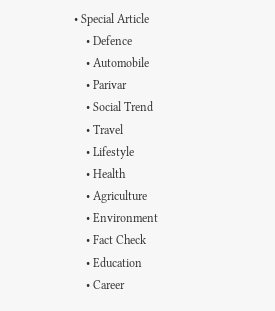• Special Article
    • Defence
    • Automobile
    • Parivar
    • Social Trend
    • Travel
    • Lifestyle
    • Health
    • Agriculture
    • Environment
    • Fact Check
    • Education
    • Career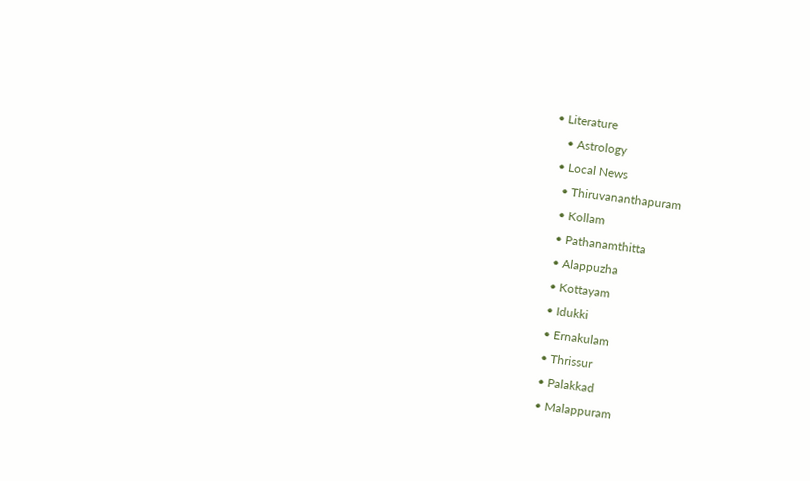• Literature
    • Astrology
  • Local News
    • Thiruvananthapuram
    • Kollam
    • Pathanamthitta
    • Alappuzha
    • Kottayam
    • Idukki
    • Ernakulam
    • Thrissur
    • Palakkad
    • Malappuram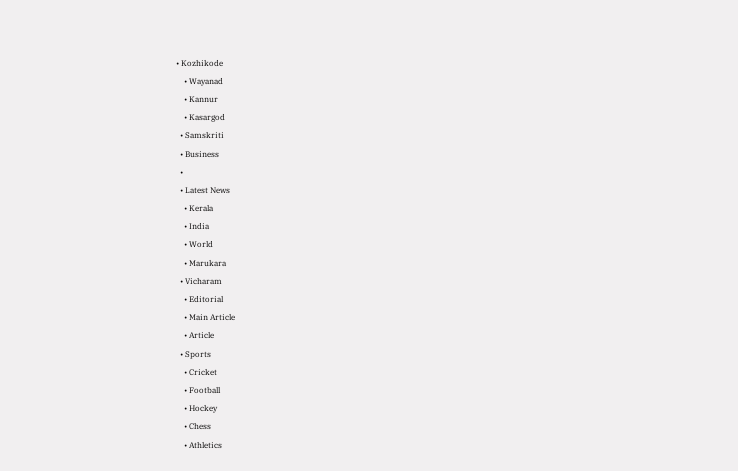• Kozhikode
    • Wayanad
    • Kannur
    • Kasargod
  • Samskriti
  • Business
  •
  • Latest News
    • Kerala
    • India
    • World
    • Marukara
  • Vicharam
    • Editorial
    • Main Article
    • Article
  • Sports
    • Cricket
    • Football
    • Hockey
    • Chess
    • Athletics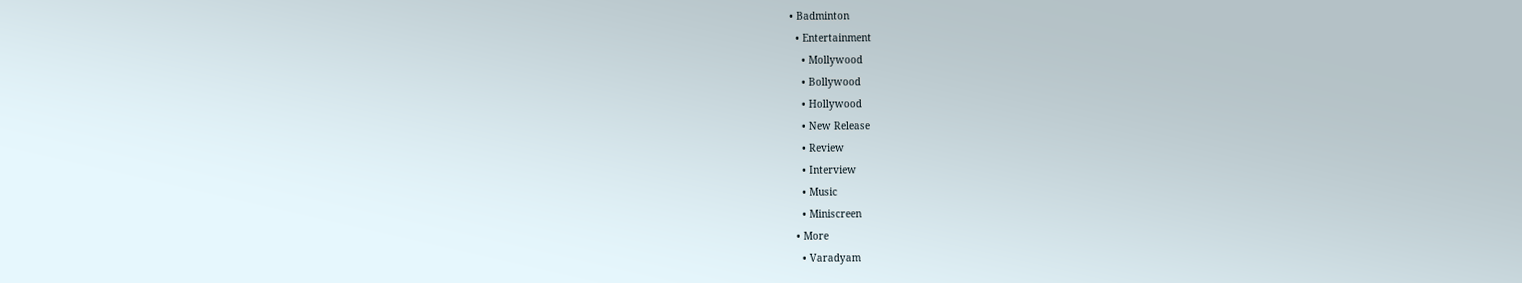• Badminton
  • Entertainment
    • Mollywood
    • Bollywood
    • Hollywood
    • New Release
    • Review
    • Interview
    • Music
    • Miniscreen
  • More
    • Varadyam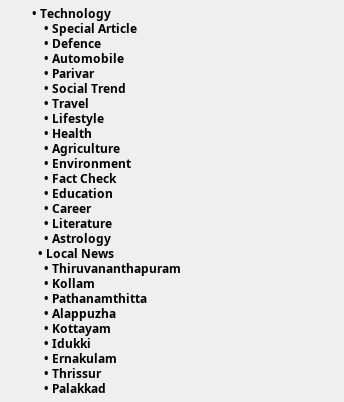• Technology
    • Special Article
    • Defence
    • Automobile
    • Parivar
    • Social Trend
    • Travel
    • Lifestyle
    • Health
    • Agriculture
    • Environment
    • Fact Check
    • Education
    • Career
    • Literature
    • Astrology
  • Local News
    • Thiruvananthapuram
    • Kollam
    • Pathanamthitta
    • Alappuzha
    • Kottayam
    • Idukki
    • Ernakulam
    • Thrissur
    • Palakkad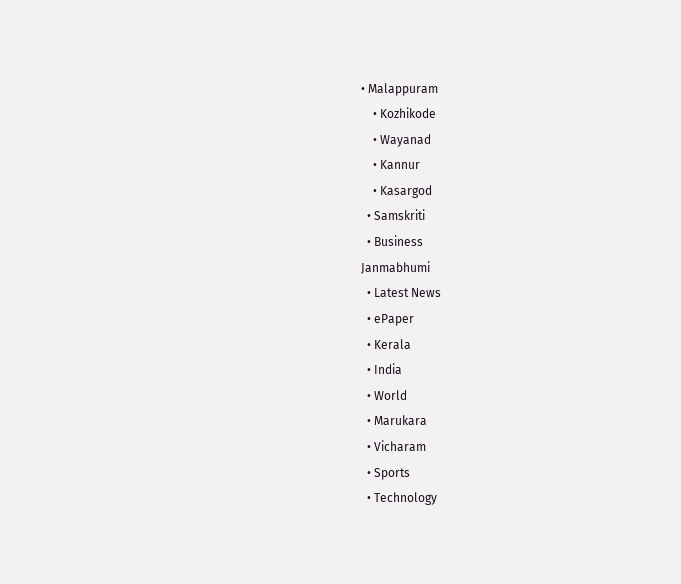• Malappuram
    • Kozhikode
    • Wayanad
    • Kannur
    • Kasargod
  • Samskriti
  • Business
Janmabhumi
  • Latest News
  • ePaper
  • Kerala
  • India
  • World
  • Marukara
  • Vicharam
  • Sports
  • Technology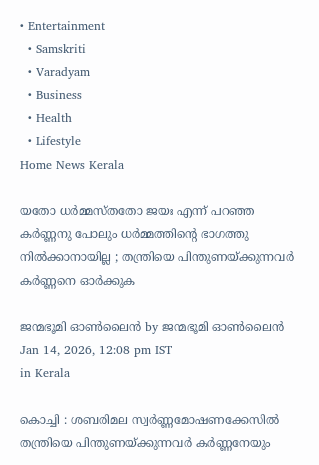• Entertainment
  • Samskriti
  • Varadyam
  • Business
  • Health
  • Lifestyle
Home News Kerala

യതോ ധർമ്മസ്തതോ ജയഃ എന്ന് പറഞ്ഞ കർണ്ണനു പോലും ധർമ്മത്തിന്റെ ഭാഗത്തു നിൽക്കാനായില്ല ; തന്ത്രിയെ പിന്തുണയ്‌ക്കുന്നവർ കർണ്ണനെ ഓർക്കുക

ജന്മഭൂമി ഓണ്‍ലൈന്‍ by ജന്മഭൂമി ഓണ്‍ലൈന്‍
Jan 14, 2026, 12:08 pm IST
in Kerala

കൊച്ചി : ശബരിമല സ്വർണ്ണമോഷണക്കേസിൽ തന്ത്രിയെ പിന്തുണയ്‌ക്കുന്നവർ കർണ്ണനേയും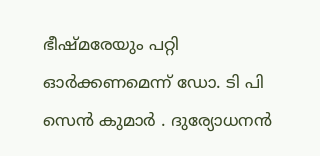ഭീഷ്മരേയും പറ്റി ഓർക്കണമെന്ന് ഡോ. ടി പി സെൻ കുമാർ . ദുര്യോധനൻ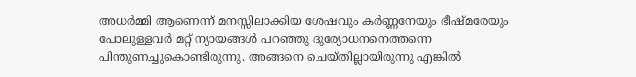അധർമ്മി ആണെന്ന് മനസ്സിലാക്കിയ ശേഷവും കർണ്ണനേയും ഭീഷ്മരേയും പോലുള്ളവർ മറ്റ് ന്യായങ്ങൾ പറഞ്ഞു ദുര്യോധനനെത്തന്നെ പിന്തുണച്ചുകൊണ്ടിരുന്നു. അങ്ങനെ ചെയ്തില്ലായിരുന്നു എങ്കിൽ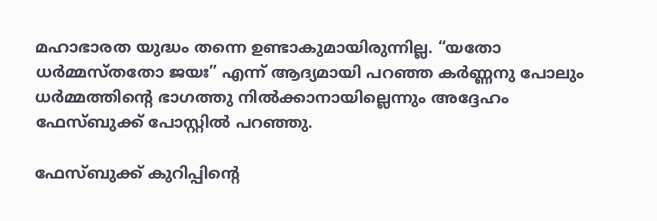മഹാഭാരത യുദ്ധം തന്നെ ഉണ്ടാകുമായിരുന്നില്ല. “യതോ ധർമ്മസ്തതോ ജയഃ” എന്ന് ആദ്യമായി പറഞ്ഞ കർണ്ണനു പോലും ധർമ്മത്തിന്റെ ഭാഗത്തു നിൽക്കാനായില്ലെന്നും അദ്ദേഹം ഫേസ്ബുക്ക് പോസ്റ്റിൽ പറഞ്ഞു.

ഫേസ്ബുക്ക് കുറിപ്പിന്റെ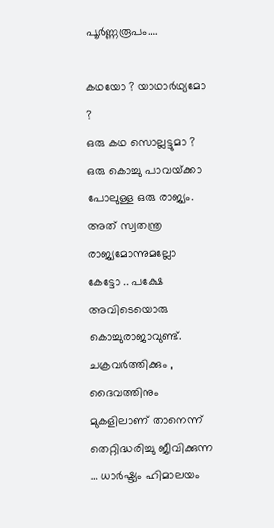പൂർണ്ണരൂപം….

കഥയോ ? യാഥാർഥ്യമോ ?
ഒരു കഥ സൊല്ലട്ടുമാ ?
ഒരു കൊച്ചു പാവയ്‌ക്കാ പോലുള്ള ഒരു രാജ്യം. അത് സ്വതന്ത്ര രാജ്യമോന്നുമല്ലോ കേട്ടോ .. പക്ഷേ അവിടെയൊരു കൊച്ചുരാജാവുണ്ട്. ചക്രവർത്തിക്കും , ദൈവത്തിനും മുകളിലാണ് താനെന്ന് തെറ്റിദ്ധരിച്ചു ജീവിക്കുന്ന … ധാർഷ്ട്യം ഹിമാലയം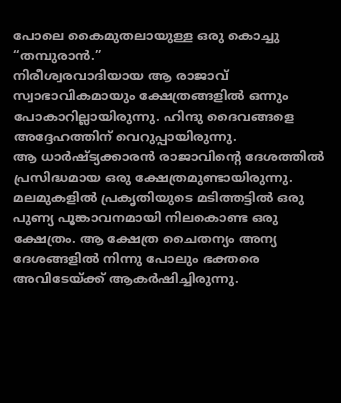പോലെ കൈമുതലായുള്ള ഒരു കൊച്ചു “തമ്പുരാൻ.”
നിരീശ്വരവാദിയായ ആ രാജാവ് സ്വാഭാവികമായും ക്ഷേത്രങ്ങളിൽ ഒന്നും പോകാറില്ലായിരുന്നു. ഹിന്ദു ദൈവങ്ങളെ അദ്ദേഹത്തിന് വെറുപ്പായിരുന്നു.
ആ ധാർഷ്ട്യക്കാരൻ രാജാവിന്റെ ദേശത്തിൽ പ്രസിദ്ധമായ ഒരു ക്ഷേത്രമുണ്ടായിരുന്നു. മലമുകളിൽ പ്രകൃതിയുടെ മടിത്തട്ടിൽ ഒരു പുണ്യ പൂങ്കാവനമായി നിലകൊണ്ട ഒരു ക്ഷേത്രം. ആ ക്ഷേത്ര ചൈതന്യം അന്യ ദേശങ്ങളിൽ നിന്നു പോലും ഭക്തരെ അവിടേയ്‌ക്ക് ആകർഷിച്ചിരുന്നു.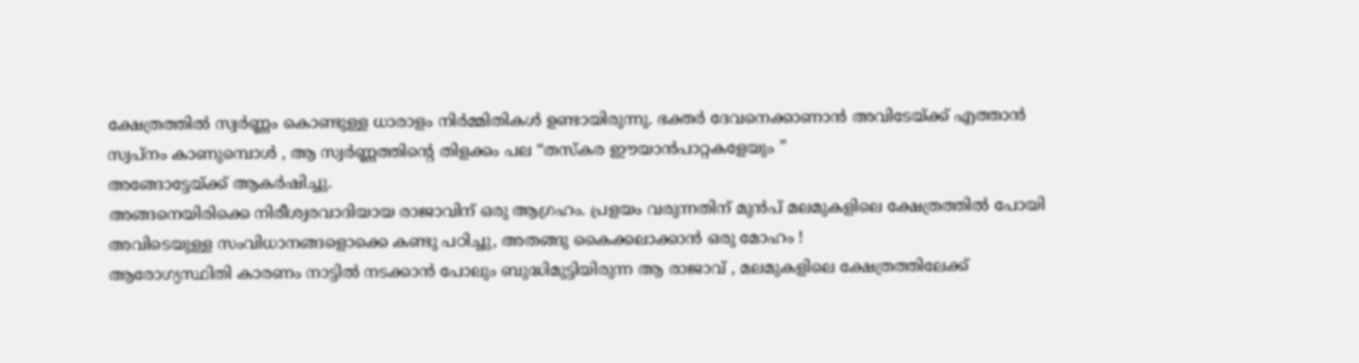ക്ഷേത്രത്തിൽ സ്വർണ്ണം കൊണ്ടുള്ള ധാരാളം നിർമ്മിതികൾ ഉണ്ടായിരുന്നു. ഭക്തർ ദേവനെക്കാണാൻ അവിടേയ്‌ക്ക് എത്താൻ സ്വപ്നം കാണുമ്പൊൾ , ആ സ്വർണ്ണത്തിന്റെ തിളക്കം പല “തസ്‌കര ഈയാൻപാറ്റകളേയും ”
അങ്ങോട്ടേയ്‌ക്ക് ആകർഷിച്ചു.
അങ്ങനെയിരിക്കെ നിരീശ്വരവാദിയായ രാജാവിന് ഒരു ആഗ്രഹം. പ്രളയം വരുന്നതിന് മുൻപ് മലമുകളിലെ ക്ഷേത്രത്തിൽ പോയി അവിടെയുള്ള സംവിധാനങ്ങളൊക്കെ കണ്ടു പഠിച്ചു, അതങ്ങു കൈക്കലാക്കാൻ ഒരു മോഹം !
ആരോഗ്യസ്ഥിതി കാരണം നാട്ടിൽ നടക്കാൻ പോലും ബുദ്ധിമുട്ടിയിരുന്ന ആ രാജാവ് , മലമുകളിലെ ക്ഷേത്രത്തിലേക്ക്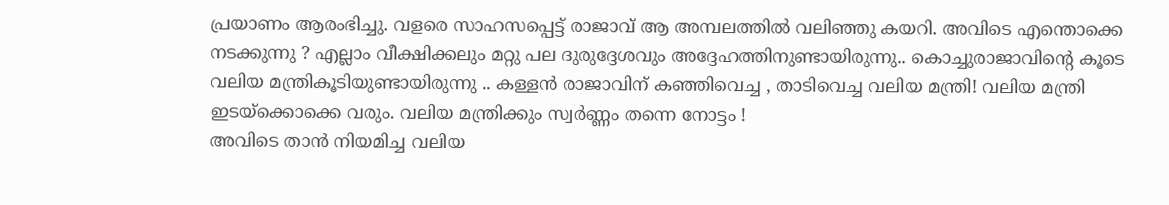പ്രയാണം ആരംഭിച്ചു. വളരെ സാഹസപ്പെട്ട് രാജാവ് ആ അമ്പലത്തിൽ വലിഞ്ഞു കയറി. അവിടെ എന്തൊക്കെ നടക്കുന്നു ? എല്ലാം വീക്ഷിക്കലും മറ്റു പല ദുരുദ്ദേശവും അദ്ദേഹത്തിനുണ്ടായിരുന്നു.. കൊച്ചുരാജാവിന്റെ കൂടെ വലിയ മന്ത്രികൂടിയുണ്ടായിരുന്നു .. കള്ളൻ രാജാവിന് കഞ്ഞിവെച്ച , താടിവെച്ച വലിയ മന്ത്രി! വലിയ മന്ത്രി ഇടയ്‌ക്കൊക്കെ വരും. വലിയ മന്ത്രിക്കും സ്വർണ്ണം തന്നെ നോട്ടം !
അവിടെ താൻ നിയമിച്ച വലിയ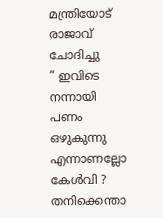മന്ത്രിയോട് രാജാവ് ചോദിച്ചു
” ഇവിടെ നന്നായി പണം ഒഴുകുന്നു എന്നാണല്ലോ കേൾവി ? തനിക്കെന്താ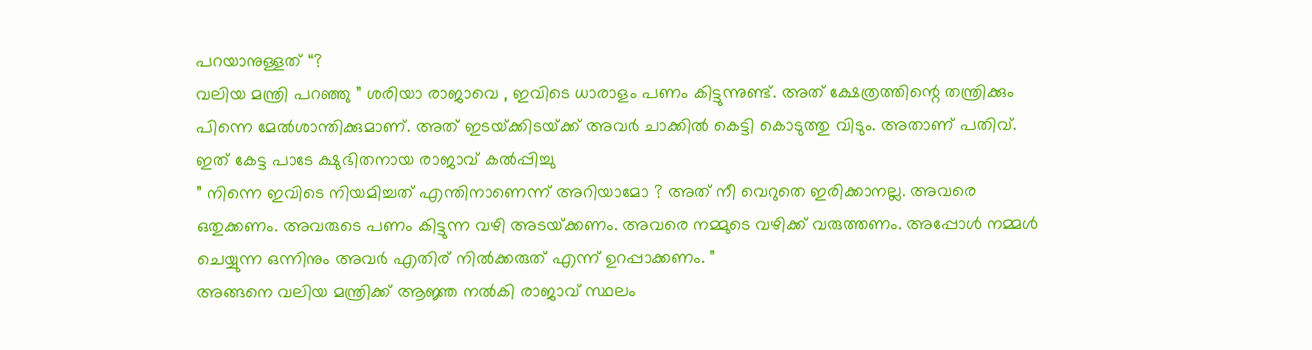പറയാനുള്ളത് “?
വലിയ മന്ത്രി പറഞ്ഞു ” ശരിയാ രാജാവെ , ഇവിടെ ധാരാളം പണം കിട്ടുന്നുണ്ട്. അത് ക്ഷേത്രത്തിന്റെ തന്ത്രിക്കും പിന്നെ മേൽശാന്തിക്കുമാണ്. അത് ഇടയ്‌ക്കിടയ്‌ക്ക് അവർ ചാക്കിൽ കെട്ടി കൊടുത്തു വിടും. അതാണ് പതിവ്.
ഇത് കേട്ട പാടേ ക്ഷുഭിതനായ രാജാവ് കൽപ്പിച്ചു
” നിന്നെ ഇവിടെ നിയമിച്ചത് എന്തിനാണെന്ന് അറിയാമോ ? അത് നീ വെറുതെ ഇരിക്കാനല്ല. അവരെ ഒതുക്കണം. അവരുടെ പണം കിട്ടുന്ന വഴി അടയ്‌ക്കണം. അവരെ നമ്മുടെ വഴിക്ക് വരുത്തണം. അപ്പോൾ നമ്മൾ ചെയ്യുന്ന ഒന്നിനും അവർ എതിര് നിൽക്കരുത് എന്ന് ഉറപ്പാക്കണം. ”
അങ്ങനെ വലിയ മന്ത്രിക്ക് ആജ്ഞ നൽകി രാജാവ് സ്ഥലം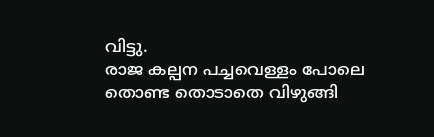വിട്ടു.
രാജ കല്പന പച്ചവെള്ളം പോലെ തൊണ്ട തൊടാതെ വിഴുങ്ങി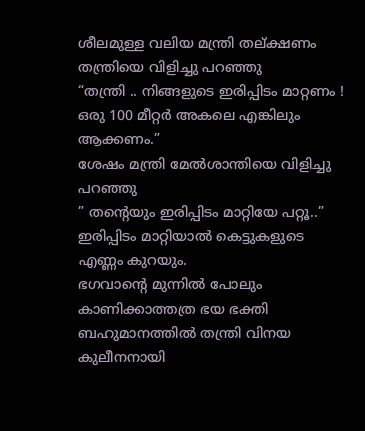ശീലമുള്ള വലിയ മന്ത്രി തല്ക്ഷണം തന്ത്രിയെ വിളിച്ചു പറഞ്ഞു
“തന്ത്രി .. നിങ്ങളുടെ ഇരിപ്പിടം മാറ്റണം ! ഒരു 100 മീറ്റർ അകലെ എങ്കിലും ആക്കണം.”
ശേഷം മന്ത്രി മേൽശാന്തിയെ വിളിച്ചു പറഞ്ഞു
” തന്റെയും ഇരിപ്പിടം മാറ്റിയേ പറ്റൂ..”
ഇരിപ്പിടം മാറ്റിയാൽ കെട്ടുകളുടെ എണ്ണം കുറയും.
ഭഗവാന്റെ മുന്നിൽ പോലും കാണിക്കാത്തത്ര ഭയ ഭക്തി ബഹുമാനത്തിൽ തന്ത്രി വിനയ കുലീനനായി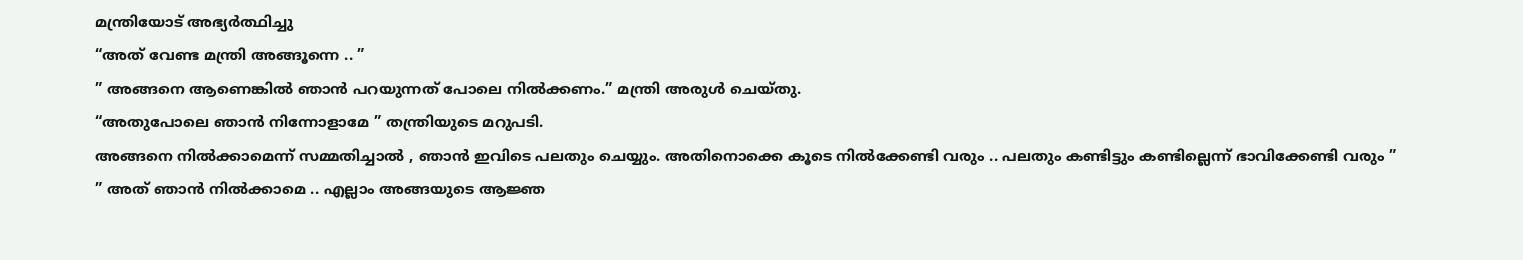മന്ത്രിയോട് അഭ്യർത്ഥിച്ചു
“അത് വേണ്ട മന്ത്രി അങ്ങൂന്നെ .. ”
” അങ്ങനെ ആണെങ്കിൽ ഞാൻ പറയുന്നത് പോലെ നിൽക്കണം.” മന്ത്രി അരുൾ ചെയ്തു.
“അതുപോലെ ഞാൻ നിന്നോളാമേ ” തന്ത്രിയുടെ മറുപടി.
അങ്ങനെ നിൽക്കാമെന്ന് സമ്മതിച്ചാൽ , ഞാൻ ഇവിടെ പലതും ചെയ്യും. അതിനൊക്കെ കൂടെ നിൽക്കേണ്ടി വരും .. പലതും കണ്ടിട്ടും കണ്ടില്ലെന്ന് ഭാവിക്കേണ്ടി വരും ”
” അത് ഞാൻ നിൽക്കാമെ .. എല്ലാം അങ്ങയുടെ ആജ്ഞ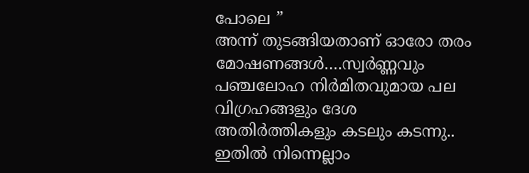പോലെ ”
അന്ന് തുടങ്ങിയതാണ് ഓരോ തരം മോഷണങ്ങൾ….സ്വർണ്ണവും പഞ്ചലോഹ നിർമിതവുമായ പല വിഗ്രഹങ്ങളും ദേശ അതിർത്തികളും കടലും കടന്നു.. ഇതിൽ നിന്നെല്ലാം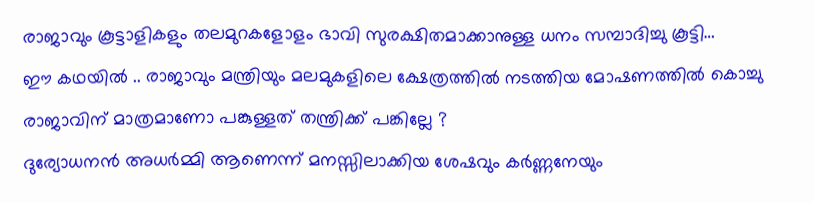രാജാവും കൂട്ടാളികളും തലമുറകളോളം ഭാവി സുരക്ഷിതമാക്കാനുള്ള ധനം സമ്പാദിച്ചു കൂട്ടി…
ഈ കഥയിൽ .. രാജാവും മന്ത്രിയും മലമുകളിലെ ക്ഷേത്രത്തിൽ നടത്തിയ മോഷണത്തിൽ കൊച്ചു രാജാവിന് മാത്രമാണോ പങ്കുള്ളത് തന്ത്രിക്ക് പങ്കില്ലേ ?
ദുര്യോധനൻ അധർമ്മി ആണെന്ന് മനസ്സിലാക്കിയ ശേഷവും കർണ്ണനേയും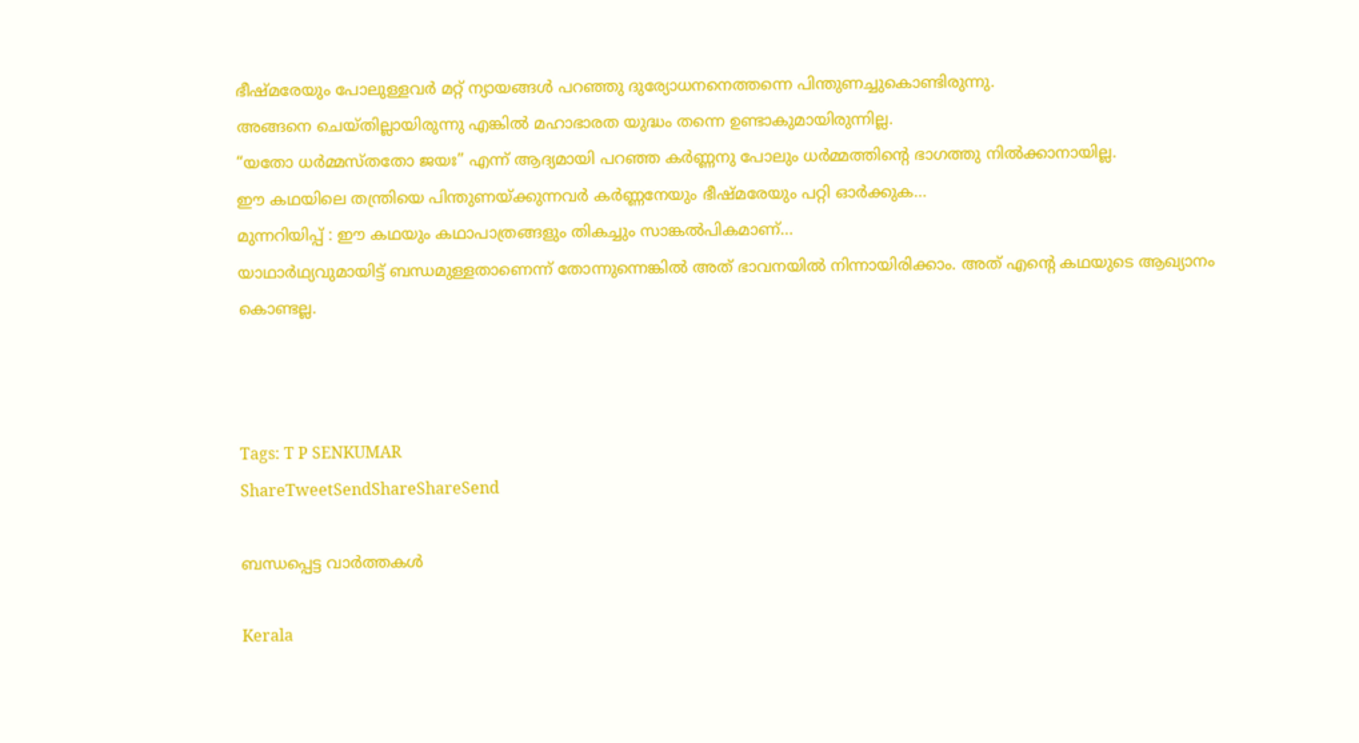ഭീഷ്മരേയും പോലുള്ളവർ മറ്റ് ന്യായങ്ങൾ പറഞ്ഞു ദുര്യോധനനെത്തന്നെ പിന്തുണച്ചുകൊണ്ടിരുന്നു.
അങ്ങനെ ചെയ്തില്ലായിരുന്നു എങ്കിൽ മഹാഭാരത യുദ്ധം തന്നെ ഉണ്ടാകുമായിരുന്നില്ല.
“യതോ ധർമ്മസ്തതോ ജയഃ” എന്ന് ആദ്യമായി പറഞ്ഞ കർണ്ണനു പോലും ധർമ്മത്തിന്റെ ഭാഗത്തു നിൽക്കാനായില്ല.
ഈ കഥയിലെ തന്ത്രിയെ പിന്തുണയ്‌ക്കുന്നവർ കർണ്ണനേയും ഭീഷ്മരേയും പറ്റി ഓർക്കുക…
മുന്നറിയിപ്പ് : ഈ കഥയും കഥാപാത്രങ്ങളും തികച്ചും സാങ്കൽപികമാണ്…
യാഥാർഥ്യവുമായിട്ട് ബന്ധമുള്ളതാണെന്ന് തോന്നുന്നെങ്കിൽ അത് ഭാവനയിൽ നിന്നായിരിക്കാം. അത് എന്റെ കഥയുടെ ആഖ്യാനം കൊണ്ടല്ല.



Tags: T P SENKUMAR
ShareTweetSendShareShareSend

ബന്ധപ്പെട്ട വാര്‍ത്തകള്‍

Kerala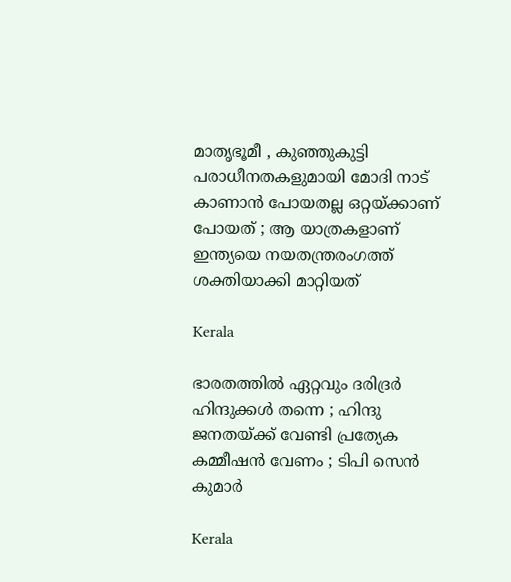മാതൃഭൂമീ , കുഞ്ഞുകുട്ടി പരാധീനതകളുമായി മോദി നാട് കാണാൻ പോയതല്ല ഒറ്റയ്‌ക്കാണ് പോയത് ; ആ യാത്രകളാണ് ഇന്ത്യയെ നയതന്ത്രരംഗത്ത് ശക്തിയാക്കി മാറ്റിയത്

Kerala

ഭാരതത്തിൽ ഏറ്റവും ദരിദ്രർ ഹിന്ദുക്കൾ തന്നെ ; ഹിന്ദു ജനതയ്‌ക്ക് വേണ്ടി പ്രത്യേക കമ്മീഷൻ വേണം ; ടിപി സെൻ കുമാർ

Kerala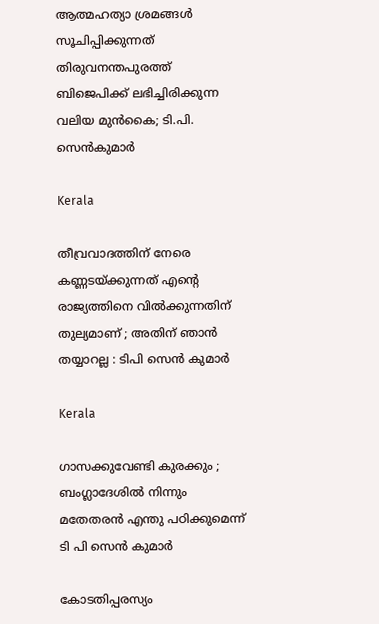ആത്മഹത്യാ ശ്രമങ്ങള്‍ സൂചിപ്പിക്കുന്നത് തിരുവനന്തപുരത്ത് ബിജെപിക്ക് ലഭിച്ചിരിക്കുന്ന വലിയ മുന്‍കൈ; ടി.പി. സെന്‍കുമാര്‍

Kerala

തീവ്രവാദത്തിന് നേരെ കണ്ണടയ്‌ക്കുന്നത് എന്റെ രാജ്യത്തിനെ വിൽക്കുന്നതിന് തുല്യമാണ് ; അതിന് ഞാൻ തയ്യാറല്ല : ടിപി സെൻ കുമാർ

Kerala

ഗാസക്കുവേണ്ടി കുരക്കും ; ബംഗ്ലാദേശിൽ നിന്നും മതേതരൻ എന്തു പഠിക്കുമെന്ന് ടി പി സെൻ കുമാർ

കോടതിപ്പരസ്യം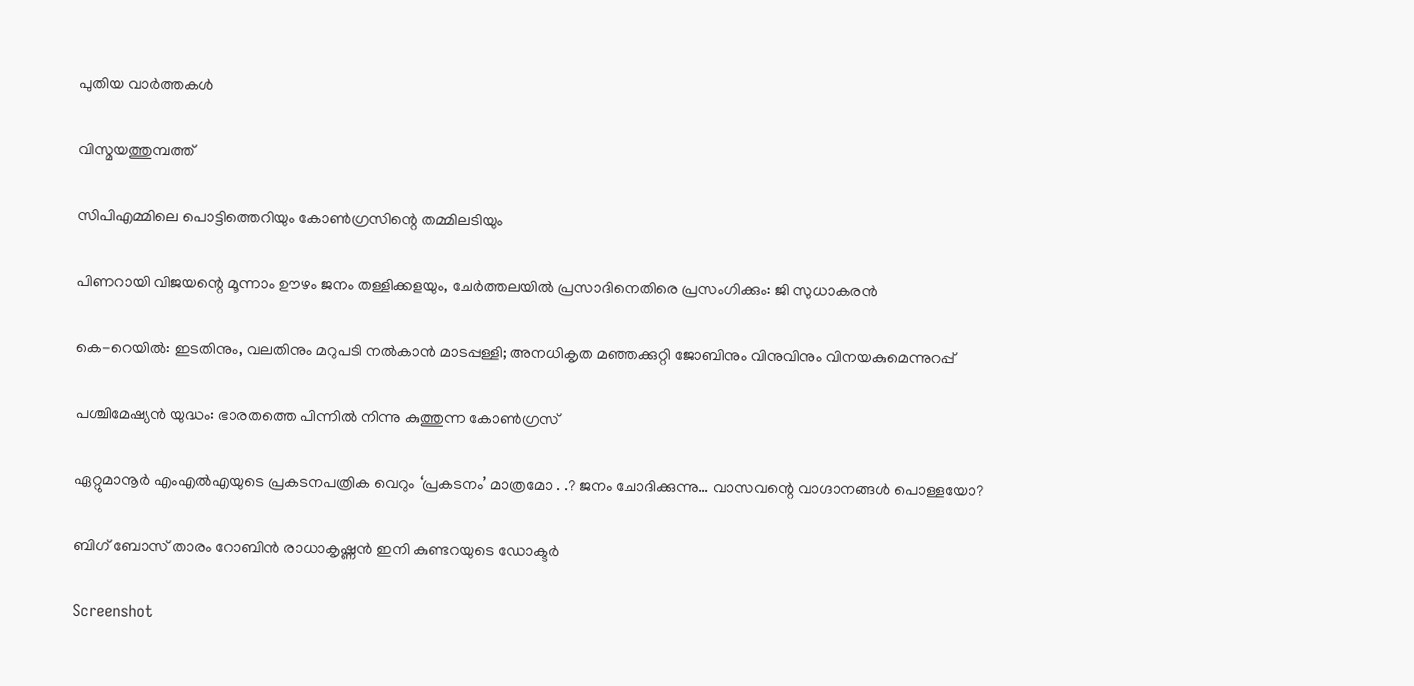പുതിയ വാര്‍ത്തകള്‍

വിസ്മയത്തുമ്പത്ത്

സിപിഎമ്മിലെ പൊട്ടിത്തെറിയും കോണ്‍ഗ്രസിന്റെ തമ്മിലടിയും

പിണറായി വിജയന്റെ മൂന്നാം ഊഴം ജനം തള്ളിക്കളയും, ചേർത്തലയിൽ പ്രസാദിനെതിരെ പ്രസംഗിക്കും: ജി സുധാകരൻ

കെ-റെയില്‍: ഇടതിനും, വലതിനും മറുപടി നല്‍കാന്‍ മാടപ്പള്ളി; അനധികൃത മഞ്ഞക്കുറ്റി ജോബിനും വിനുവിനും വിനയകുമെന്നുറപ്പ്

പശ്ചിമേഷ്യന്‍ യുദ്ധം: ഭാരതത്തെ പിന്നില്‍ നിന്നു കുത്തുന്ന കോണ്‍ഗ്രസ്

ഏറ്റുമാനൂര്‍ എംഎല്‍എയുടെ പ്രകടനപത്രിക വെറും ‘പ്രകടനം’ മാത്രമോ . .? ജനം ചോദിക്കുന്നു… വാസവന്റെ വാഗ്ദാനങ്ങള്‍ പൊള്ളയോ?

ബിഗ് ബോസ് താരം റോബിന്‍ രാധാകൃഷ്ണൻ ഇനി കുണ്ടറയുടെ ഡോക്ടര്‍

Screenshot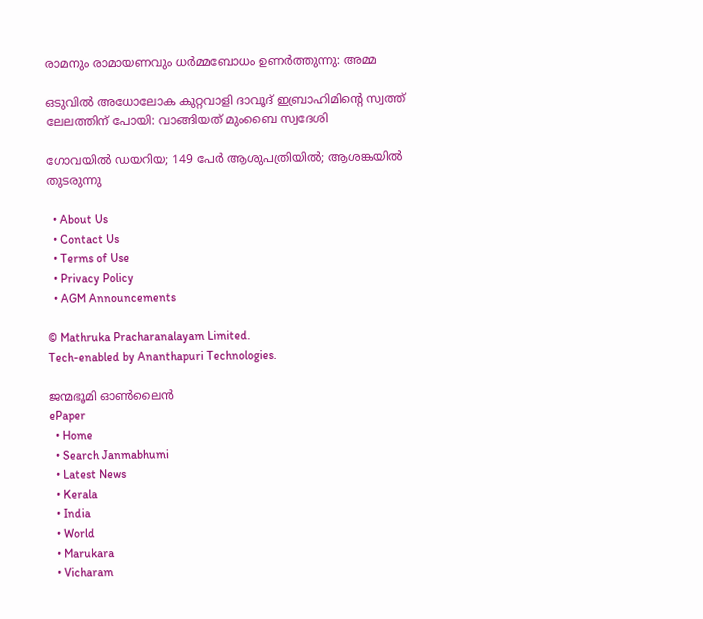രാമനും രാമായണവും ധർമ്മബോധം ഉണർത്തുന്നു: അമ്മ

ഒടുവിൽ അധോലോക കുറ്റവാളി ദാവൂദ് ഇബ്രാഹിമിന്റെ സ്വത്ത് ലേലത്തിന് പോയി: വാങ്ങിയത് മുംബൈ സ്വദേശി

ഗോവയിൽ ഡയറിയ; 149 പേർ ആശുപത്രിയിൽ; ആശങ്കയിൽ തുടരുന്നു

  • About Us
  • Contact Us
  • Terms of Use
  • Privacy Policy
  • AGM Announcements

© Mathruka Pracharanalayam Limited.
Tech-enabled by Ananthapuri Technologies.

ജന്മഭൂമി ഓണ്‍ലൈന്‍
ePaper
  • Home
  • Search Janmabhumi
  • Latest News
  • Kerala
  • India
  • World
  • Marukara
  • Vicharam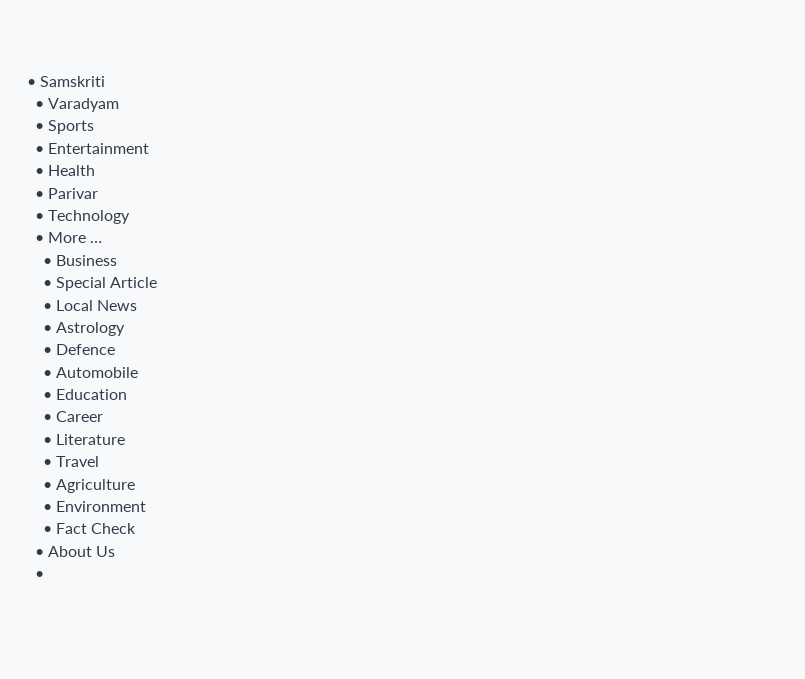• Samskriti
  • Varadyam
  • Sports
  • Entertainment
  • Health
  • Parivar
  • Technology
  • More …
    • Business
    • Special Article
    • Local News
    • Astrology
    • Defence
    • Automobile
    • Education
    • Career
    • Literature
    • Travel
    • Agriculture
    • Environment
    • Fact Check
  • About Us
  •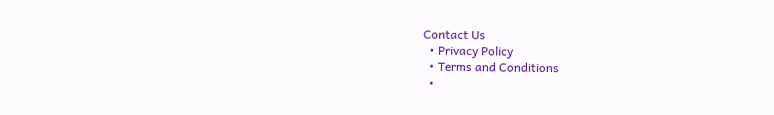Contact Us
  • Privacy Policy
  • Terms and Conditions
  •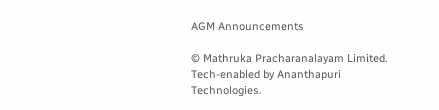AGM Announcements

© Mathruka Pracharanalayam Limited.
Tech-enabled by Ananthapuri Technologies.